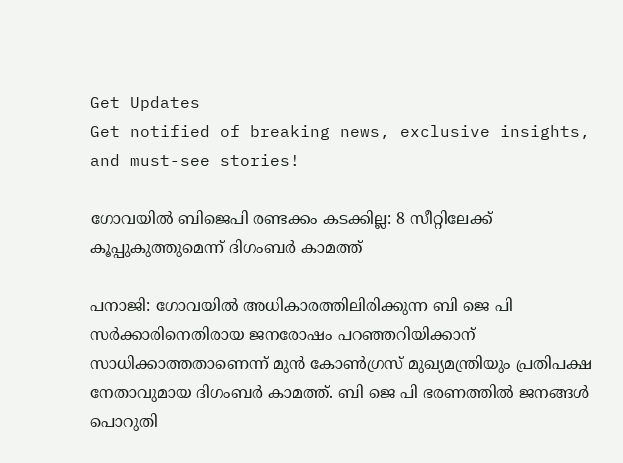Get Updates
Get notified of breaking news, exclusive insights, and must-see stories!

ഗോവയില്‍ ബിജെപി രണ്ടക്കം കടക്കില്ല: 8 സീറ്റിലേക്ക് കൂപ്പുകുത്തുമെന്ന് ദിഗംബർ കാമത്ത്

പനാജി: ഗോവയിൽ അധികാരത്തിലിരിക്കുന്ന ബി ജെ പി സർക്കാരിനെതിരായ ജനരോഷം പറഞ്ഞറിയിക്കാന് സാധിക്കാത്തതാണെന്ന് മുൻ കോൺഗ്രസ് മുഖ്യമന്ത്രിയും പ്രതിപക്ഷ നേതാവുമായ ദിഗംബർ കാമത്ത്. ബി ജെ പി ഭരണത്തില്‍ ജനങ്ങള്‍ പൊറുതി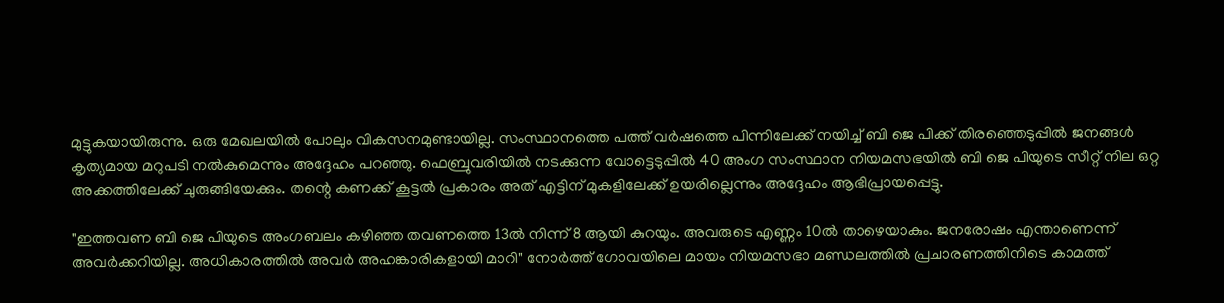മുട്ടുകയായിരുന്നു. ഒരു മേഖലയില്‍ പോലും വികസനമുണ്ടായില്ല. സംസ്ഥാനത്തെ പത്ത് വർഷത്തെ പിന്നിലേക്ക് നയിച്ച് ബി ജെ പിക്ക് തിരഞ്ഞെടുപ്പില്‍ ജനങ്ങള്‍ കൃത്യമായ മറുപടി നല്‍കുമെന്നും അദ്ദേഹം പറഞ്ഞു. ഫെബ്രുവരിയിൽ നടക്കുന്ന വോട്ടെടുപ്പില്‍ 40 അംഗ സംസ്ഥാന നിയമസഭയിൽ ബി ജെ പിയുടെ സീറ്റ് നില ഒറ്റ അക്കത്തിലേക്ക് ചുരുങ്ങിയേക്കും. തന്റെ കണക്ക് കൂട്ടല്‍ പ്രകാരം അത് എട്ടിന് മുകളിലേക്ക് ഉയരില്ലെന്നും അദ്ദേഹം ആഭിപ്രായപ്പെട്ടു.

"ഇത്തവണ ബി ജെ പിയുടെ അംഗബലം കഴിഞ്ഞ തവണത്തെ 13ൽ നിന്ന് 8 ആയി കുറയും. അവരുടെ എണ്ണം 10ൽ താഴെയാകും. ജനരോഷം എന്താണെന്ന് അവർക്കറിയില്ല. അധികാരത്തിൽ അവർ അഹങ്കാരികളായി മാറി" നോർത്ത് ഗോവയിലെ മായം നിയമസഭാ മണ്ഡലത്തിൽ പ്രചാരണത്തിനിടെ കാമത്ത്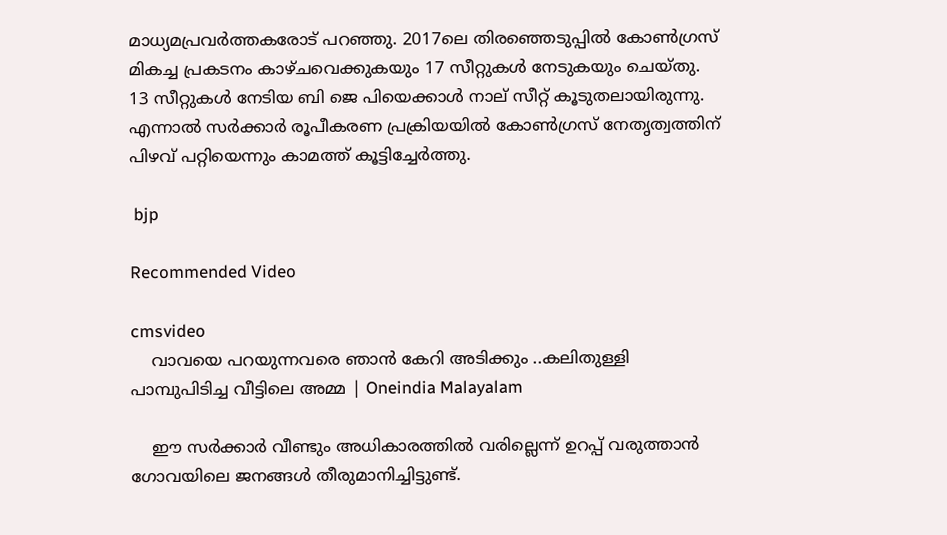മാധ്യമപ്രവർത്തകരോട് പറഞ്ഞു. 2017ലെ തിരഞ്ഞെടുപ്പിൽ കോൺഗ്രസ് മികച്ച പ്രകടനം കാഴ്ചവെക്കുകയും 17 സീറ്റുകൾ നേടുകയും ചെയ്തു. 13 സീറ്റുകൾ നേടിയ ബി ജെ പിയെക്കാൾ നാല് സീറ്റ് കൂടുതലായിരുന്നു. എന്നാൽ സർക്കാർ രൂപീകരണ പ്രക്രിയയിൽ കോൺഗ്രസ് നേതൃത്വത്തിന് പിഴവ് പറ്റിയെന്നും കാമത്ത് കൂട്ടിച്ചേർത്തു.

 bjp

Recommended Video

cmsvideo
    വാവയെ പറയുന്നവരെ ഞാൻ കേറി അടിക്കും ..കലിതുള്ളി പാമ്പുപിടിച്ച വീട്ടിലെ അമ്മ | Oneindia Malayalam

    ഈ സർക്കാർ വീണ്ടും അധികാരത്തിൽ വരില്ലെന്ന് ഉറപ്പ് വരുത്താൻ ഗോവയിലെ ജനങ്ങൾ തീരുമാനിച്ചിട്ടുണ്ട്.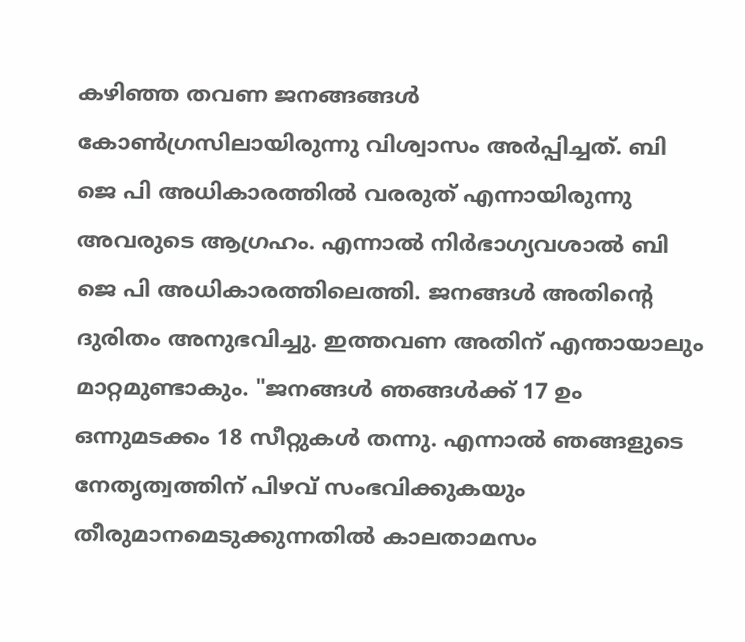കഴിഞ്ഞ തവണ ജനങ്ങങ്ങള്‍ കോണ്‍ഗ്രസിലായിരുന്നു വിശ്വാസം അർപ്പിച്ചത്. ബി ജെ പി അധികാരത്തില്‍ വരരുത് എന്നായിരുന്നു അവരുടെ ആഗ്രഹം. എന്നാല്‍ നിർഭാഗ്യവശാല്‍ ബി ജെ പി അധികാരത്തിലെത്തി. ജനങ്ങള്‍ അതിന്റെ ദുരിതം അനുഭവിച്ചു. ഇത്തവണ അതിന് എന്തായാലും മാറ്റമുണ്ടാകും. "ജനങ്ങള്‍ ഞങ്ങൾക്ക് 17 ഉം ഒന്നുമടക്കം 18 സീറ്റുകൾ തന്നു. എന്നാൽ ഞങ്ങളുടെ നേതൃത്വത്തിന് പിഴവ് സംഭവിക്കുകയും തീരുമാനമെടുക്കുന്നതിൽ കാലതാമസം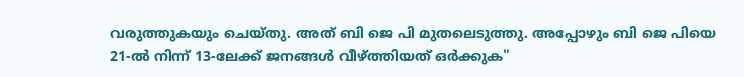വരുത്തുകയും ചെയ്തു. അത് ബി ജെ പി മുതലെടുത്തു. അപ്പോഴും ബി ജെ പിയെ 21-ൽ നിന്ന് 13-ലേക്ക് ജനങ്ങള്‍ വീഴ്ത്തിയത് ഒർക്കുക"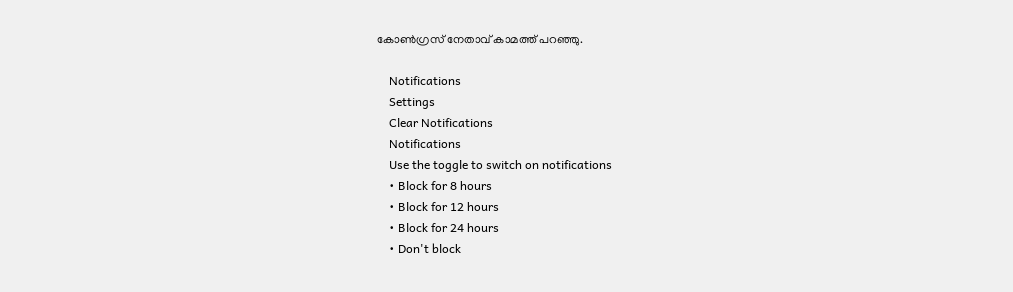കോണ്‍ഗ്രസ് നേതാവ് കാമത്ത് പറഞ്ഞു.

    Notifications
    Settings
    Clear Notifications
    Notifications
    Use the toggle to switch on notifications
    • Block for 8 hours
    • Block for 12 hours
    • Block for 24 hours
    • Don't block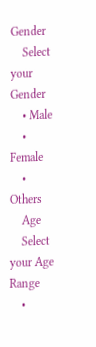Gender
    Select your Gender
    • Male
    • Female
    • Others
    Age
    Select your Age Range
    •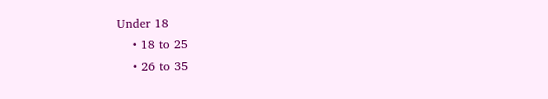Under 18
    • 18 to 25
    • 26 to 35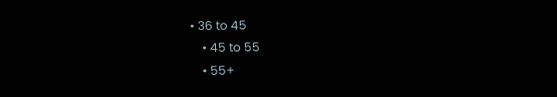• 36 to 45
    • 45 to 55
    • 55+